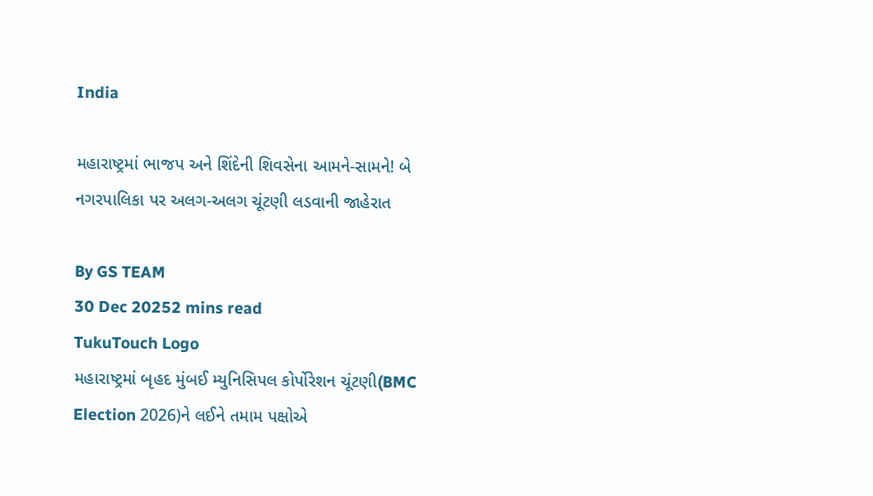India

મહારાષ્ટ્રમાં ભાજપ અને શિંદેની શિવસેના આમને-સામને! બે નગરપાલિકા પર અલગ-અલગ ચૂંટણી લડવાની જાહેરાત

By GS TEAM
30 Dec 20252 mins read
TukuTouch Logo
મહારાષ્ટ્રમાં બૃહદ મુંબઈ મ્યુનિસિપલ કોર્પોરેશન ચૂંટણી(BMC Election 2026)ને લઈને તમામ પક્ષોએ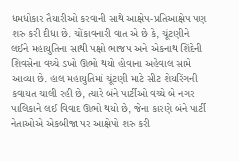ધમધોકાર તૈયારીઓ કરવાની સાથે આક્ષેપ-પ્રતિઆક્ષેપ પણ શરુ કરી દીધા છે. ચોંકાવનારી વાત એ છે કે, ચૂંટણીને લઈને મહાયુતિના સાથી પક્ષો ભાજપ અને એકનાથ શિંદેની શિવસેના વચ્ચે ડખો ઊભો થયો હોવાના અહેવાલ સામે આવ્યા છે. હાલ મહાયુતિમાં ચૂંટણી માટે સીટ શેયરિંગની કવાયત ચાલી રહી છે, ત્યારે બંને પાર્ટીઓ વચ્ચે બે નગર પાલિકાને લઈ વિવાદ ઊભો થયો છે, જેના કારણે બંને પાર્ટી નેતાઓએ એકબીજા પર આક્ષેપો શરુ કરી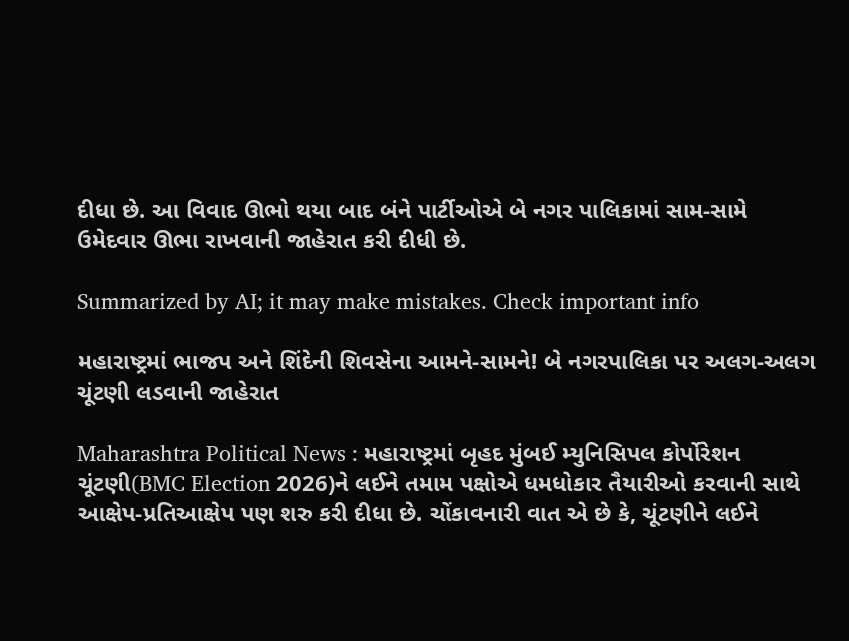દીધા છે. આ વિવાદ ઊભો થયા બાદ બંને પાર્ટીઓએ બે નગર પાલિકામાં સામ-સામે ઉમેદવાર ઊભા રાખવાની જાહેરાત કરી દીધી છે.

Summarized by AI; it may make mistakes. Check important info

મહારાષ્ટ્રમાં ભાજપ અને શિંદેની શિવસેના આમને-સામને! બે નગરપાલિકા પર અલગ-અલગ ચૂંટણી લડવાની જાહેરાત

Maharashtra Political News : મહારાષ્ટ્રમાં બૃહદ મુંબઈ મ્યુનિસિપલ કોર્પોરેશન ચૂંટણી(BMC Election 2026)ને લઈને તમામ પક્ષોએ ધમધોકાર તૈયારીઓ કરવાની સાથે આક્ષેપ-પ્રતિઆક્ષેપ પણ શરુ કરી દીધા છે. ચોંકાવનારી વાત એ છે કે, ચૂંટણીને લઈને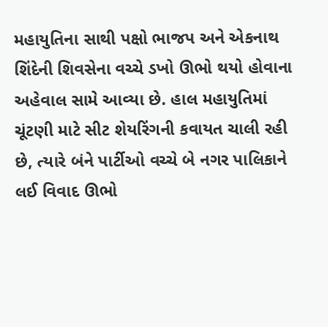મહાયુતિના સાથી પક્ષો ભાજપ અને એકનાથ શિંદેની શિવસેના વચ્ચે ડખો ઊભો થયો હોવાના અહેવાલ સામે આવ્યા છે. હાલ મહાયુતિમાં ચૂંટણી માટે સીટ શેયરિંગની કવાયત ચાલી રહી છે, ત્યારે બંને પાર્ટીઓ વચ્ચે બે નગર પાલિકાને લઈ વિવાદ ઊભો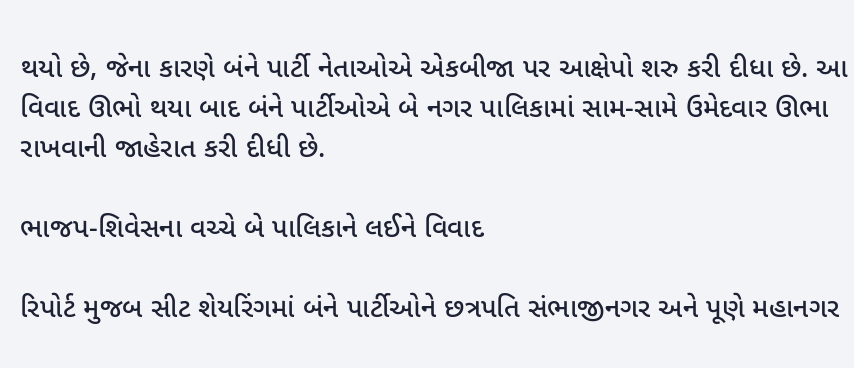થયો છે, જેના કારણે બંને પાર્ટી નેતાઓએ એકબીજા પર આક્ષેપો શરુ કરી દીધા છે. આ વિવાદ ઊભો થયા બાદ બંને પાર્ટીઓએ બે નગર પાલિકામાં સામ-સામે ઉમેદવાર ઊભા રાખવાની જાહેરાત કરી દીધી છે.

ભાજપ-શિવેસના વચ્ચે બે પાલિકાને લઈને વિવાદ

રિપોર્ટ મુજબ સીટ શેયરિંગમાં બંને પાર્ટીઓને છત્રપતિ સંભાજીનગર અને પૂણે મહાનગર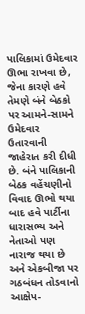પાલિકામાં ઉમેદવાર ઊભા રાખવા છે, જેના કારણે હવે તેમણે બંને બેઠકો પર આમને-સામને ઉમેદવાર ઉતારવાની જાહેરાત કરી દીધી છે. બંને પાલિકાની બેઠક વહેંચણીનો વિવાદ ઊભો થયા બાદ હવે પાર્ટીના ધારાસભ્ય અને નેતાઓ પણ નારાજ થયા છે અને એકબીજા પર ગઠબંધન તોડવાનો આક્ષેપ-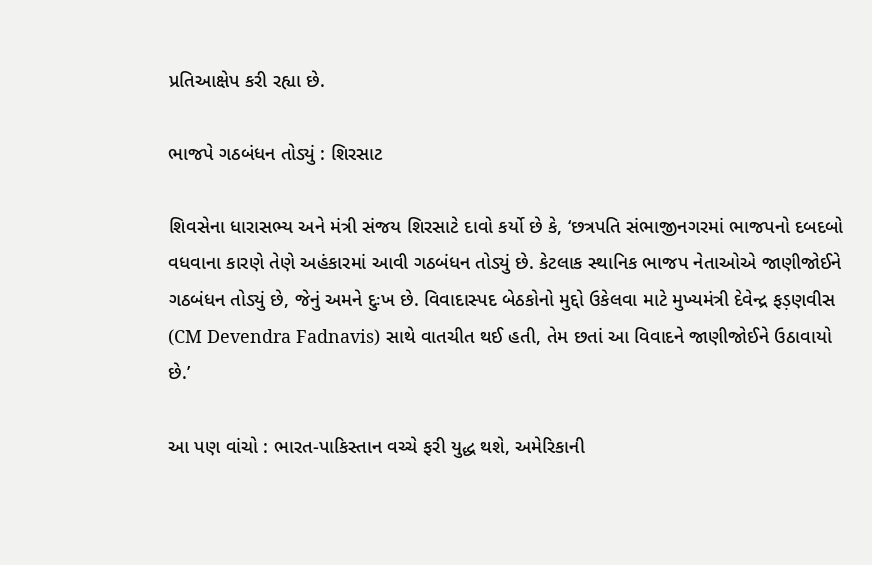પ્રતિઆક્ષેપ કરી રહ્યા છે.

ભાજપે ગઠબંધન તોડ્યું : શિરસાટ

શિવસેના ધારાસભ્ય અને મંત્રી સંજય શિરસાટે દાવો કર્યો છે કે, ‘છત્રપતિ સંભાજીનગરમાં ભાજપનો દબદબો વધવાના કારણે તેણે અહંકારમાં આવી ગઠબંધન તોડ્યું છે. કેટલાક સ્થાનિક ભાજપ નેતાઓએ જાણીજોઈને ગઠબંધન તોડ્યું છે, જેનું અમને દુઃખ છે. વિવાદાસ્પદ બેઠકોનો મુદ્દો ઉકેલવા માટે મુખ્યમંત્રી દેવેન્દ્ર ફડ઼ણવીસ (CM Devendra Fadnavis) સાથે વાતચીત થઈ હતી, તેમ છતાં આ વિવાદને જાણીજોઈને ઉઠાવાયો છે.’

આ પણ વાંચો : ભારત-પાકિસ્તાન વચ્ચે ફરી યુદ્ધ થશે, અમેરિકાની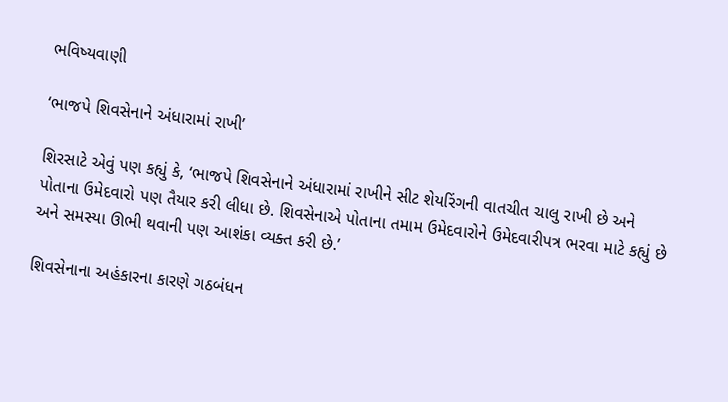ભવિષ્યવાણી

‘ભાજપે શિવસેનાને અંધારામાં રાખી’

શિરસાટે એવું પણ કહ્યું કે, ‘ભાજપે શિવસેનાને અંધારામાં રાખીને સીટ શેયરિંગની વાતચીત ચાલુ રાખી છે અને પોતાના ઉમેદવારો પણ તૈયાર કરી લીધા છે. શિવસેનાએ પોતાના તમામ ઉમેદવારોને ઉમેદવારીપત્ર ભરવા માટે કહ્યું છે અને સમસ્યા ઊભી થવાની પણ આશંકા વ્યક્ત કરી છે.’

શિવસેનાના અહંકારના કારણે ગઠબંધન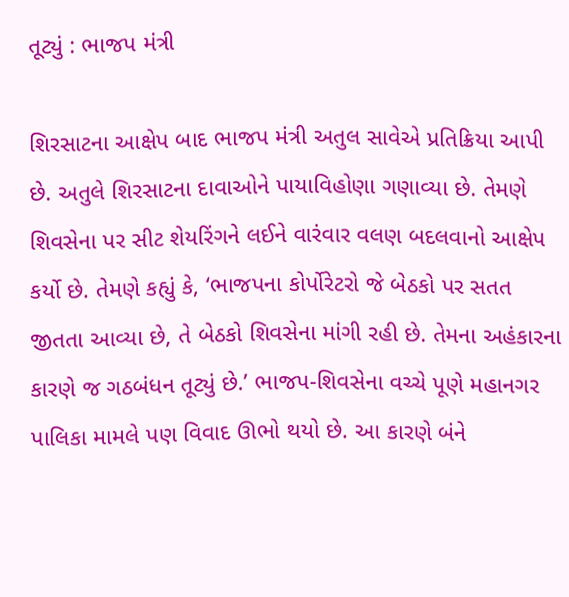તૂટ્યું : ભાજપ મંત્રી

શિરસાટના આક્ષેપ બાદ ભાજપ મંત્રી અતુલ સાવેએ પ્રતિક્રિયા આપી છે. અતુલે શિરસાટના દાવાઓને પાયાવિહોણા ગણાવ્યા છે. તેમણે શિવસેના પર સીટ શેયરિંગને લઈને વારંવાર વલણ બદલવાનો આક્ષેપ કર્યો છે. તેમણે કહ્યું કે, ‘ભાજપના કોર્પોરેટરો જે બેઠકો પર સતત જીતતા આવ્યા છે, તે બેઠકો શિવસેના માંગી રહી છે. તેમના અહંકારના કારણે જ ગઠબંધન તૂટ્યું છે.’ ભાજપ-શિવસેના વચ્ચે પૂણે મહાનગર પાલિકા મામલે પણ વિવાદ ઊભો થયો છે. આ કારણે બંને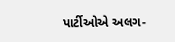પાર્ટીઓએ અલગ-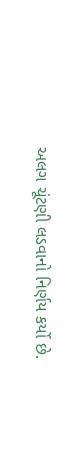અલગ ચૂંટણી લડવાનો નિર્ણય કર્યો છે.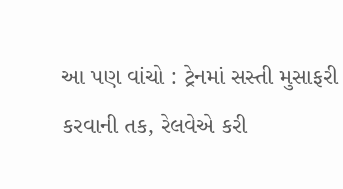આ પણ વાંચો : ટ્રેનમાં સસ્તી મુસાફરી કરવાની તક, રેલવેએ કરી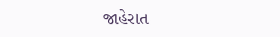જાહેરાત